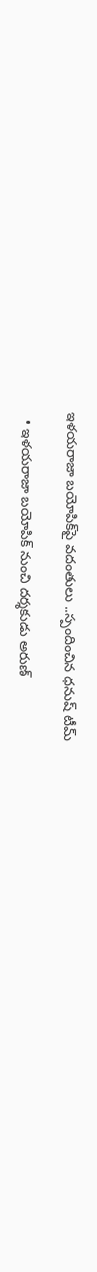ఇళయరాజా బయోపిక్‌పై వదంతులు ..స్పందించిన ధనుష్ టీమ్

  • ఇళయరాజా బయోపిక్ నుంచి దర్శకుడు అరుణ్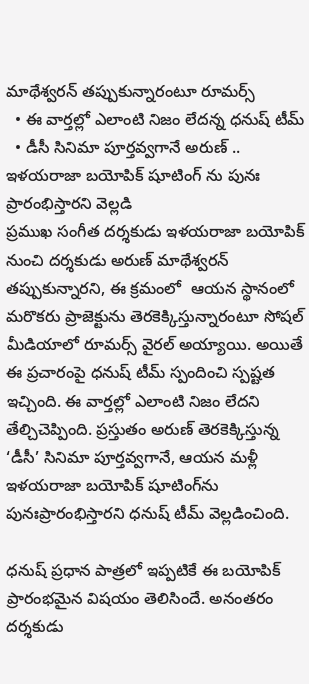మాథేశ్వరన్‌ తప్పుకున్నారంటూ రూమర్స్
  • ఈ వార్తల్లో ఎలాంటి నిజం లేదన్న ధనుష్ టీమ్
  • డీసీ సినిమా పూర్తవ్వగానే అరుణ్ .. ఇళయరాజా బయోపిక్ షూటింగ్ ను పునః ప్రారంభిస్తారని వెల్లడి
ప్రముఖ సంగీత దర్శకుడు ఇళయరాజా బయోపిక్‌ నుంచి దర్శకుడు అరుణ్‌ మాథేశ్వరన్‌ తప్పుకున్నారని, ఈ క్రమంలో  ఆయన స్థానంలో మరొకరు ప్రాజెక్టును తెరకెక్కిస్తున్నారంటూ సోషల్ మీడియాలో రూమర్స్‌ వైరల్ అయ్యాయి. అయితే ఈ ప్రచారంపై ధనుష్ టీమ్ స్పందించి స్పష్టత ఇచ్చింది. ఈ వార్తల్లో ఎలాంటి నిజం లేదని తేల్చిచెప్పింది. ప్రస్తుతం అరుణ్ తెరకెక్కిస్తున్న ‘డీసీ’ సినిమా పూర్తవ్వగానే, ఆయన మళ్లీ ఇళయరాజా బయోపిక్‌ షూటింగ్‌ను పునఃప్రారంభిస్తారని ధనుష్ టీమ్ వెల్లడించింది.

ధనుష్ ప్రధాన పాత్రలో ఇప్పటికే ఈ బయోపిక్ ప్రారంభమైన విషయం తెలిసిందే. అనంతరం దర్శకుడు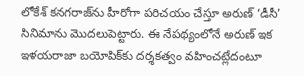లోకేశ్ కనగరాజ్‌ను హీరోగా పరిచయం చేస్తూ అరుణ్ ‘డీసీ’ సినిమాను మొదలుపెట్టారు. ఈ నేపథ్యంలోనే అరుణ్ ఇక ఇళయరాజా బయోపిక్‌కు దర్శకత్వం వహించట్లేదంటూ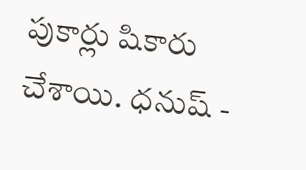పుకార్లు షికారు చేశాయి. ధనుష్ -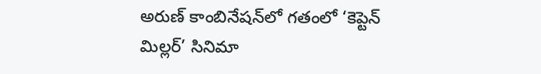అరుణ్ కాంబినేషన్‌లో గతంలో ‘కెప్టెన్ మిల్లర్’ సినిమా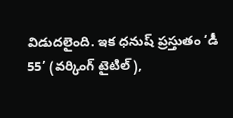విడుదలైంది. ఇక ధనుష్ ప్రస్తుతం ‘డీ 55’ (వర్కింగ్ టైటిల్),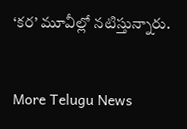‘కర’ మూవీల్లో నటిస్తున్నారు.


More Telugu News